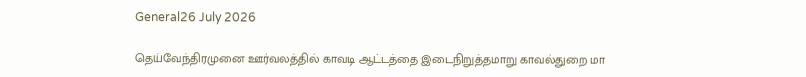General26 July 2026

தெய்வேந்திரமுனை ஊர்வலத்தில் காவடி ஆட்டத்தை இடைநிறுத்தமாறு காவல்துறை மா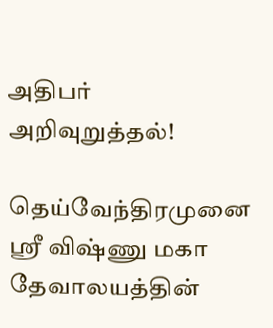அதிபர் அறிவுறுத்தல்!

தெய்வேந்திரமுனை ஸ்ரீ விஷ்ணு மகா தேவாலயத்தின்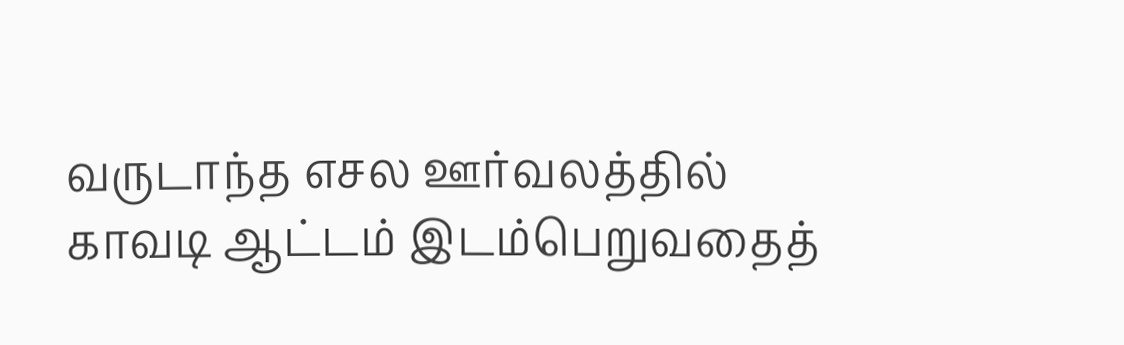வருடாந்த எசல ஊர்வலத்தில் காவடி ஆட்டம் இடம்பெறுவதைத்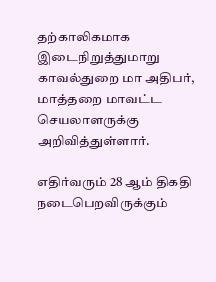தற்காலிகமாக இடைநிறுத்துமாறு காவல்துறை மா அதிபர், மாத்தறை மாவட்ட செயலாளருக்கு அறிவித்துள்ளார்.

எதிர்வரும் 28 ஆம் திகதி நடைபெறவிருக்கும்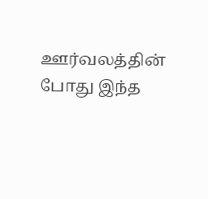ஊர்வலத்தின் போது இந்த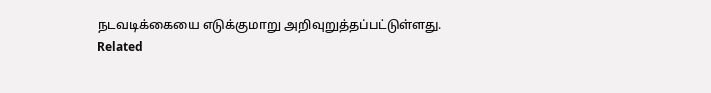நடவடிக்கையை எடுக்குமாறு அறிவுறுத்தப்பட்டுள்ளது.
Related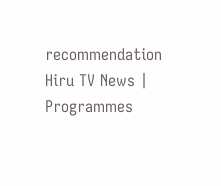recommendation
Hiru TV News | Programmes